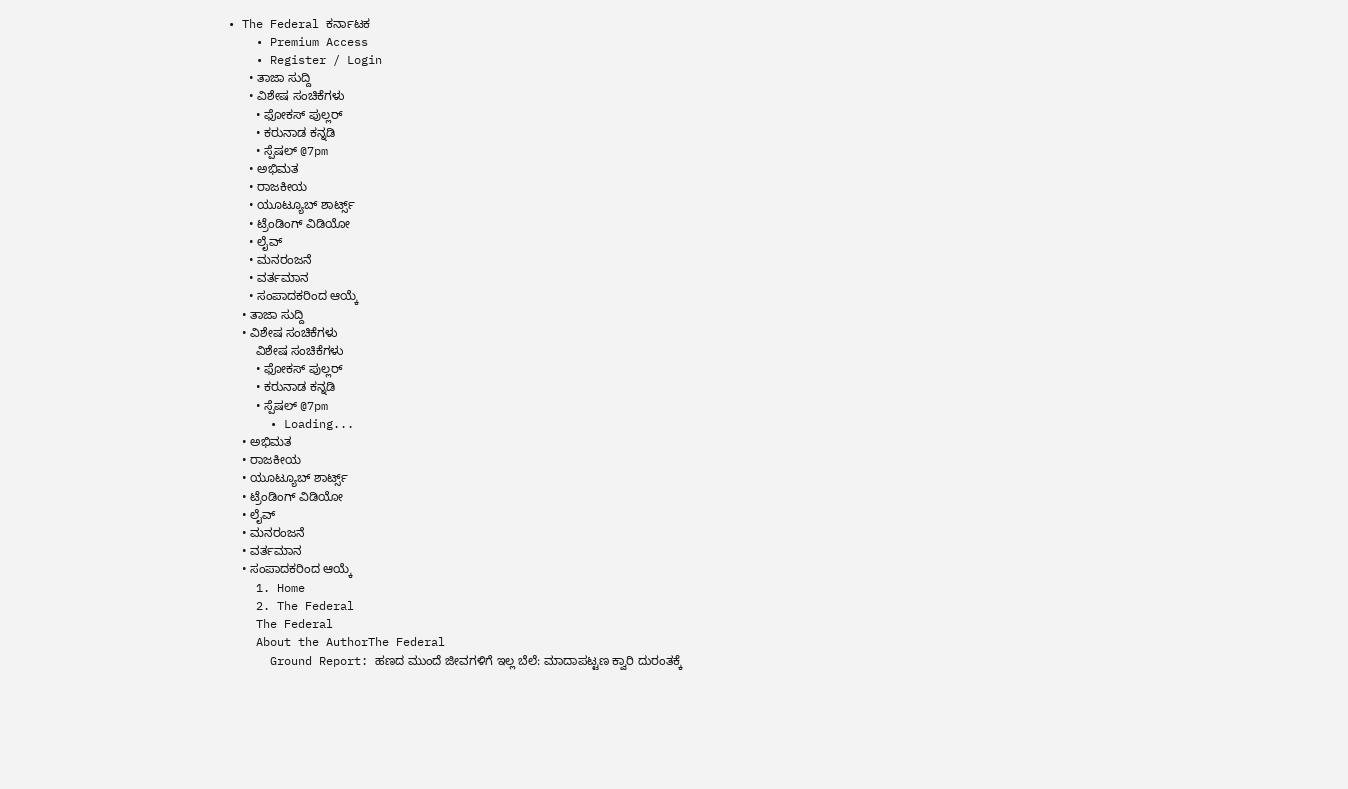• The Federal ಕರ್ನಾಟಕ
    • Premium Access
    • Register / Login
      • ತಾಜಾ ಸುದ್ದಿ
      • ವಿಶೇಷ ಸಂಚಿಕೆಗಳು
        • ಫೋಕಸ್‌ ಪುಲ್ಲರ್‌
        • ಕರುನಾಡ ಕನ್ನಡಿ
        • ಸ್ಪೆಷಲ್‌ @7pm
      • ಅಭಿಮತ
      • ರಾಜಕೀಯ
      • ಯೂಟ್ಯೂಬ್‌ ಶಾರ್ಟ್ಸ್‌
      • ಟ್ರೆಂಡಿಂಗ್‌ ವಿಡಿಯೋ
      • ಲೈವ್‌
      • ಮನರಂಜನೆ
      • ವರ್ತಮಾನ
      • ಸಂಪಾದಕರಿಂದ ಆಯ್ಕೆ
    • ತಾಜಾ ಸುದ್ದಿ
    • ವಿಶೇಷ ಸಂಚಿಕೆಗಳು
        ವಿಶೇಷ ಸಂಚಿಕೆಗಳು
        • ಫೋಕಸ್‌ ಪುಲ್ಲರ್‌
        • ಕರುನಾಡ ಕನ್ನಡಿ
        • ಸ್ಪೆಷಲ್‌ @7pm
      • Loading...
    • ಅಭಿಮತ
    • ರಾಜಕೀಯ
    • ಯೂಟ್ಯೂಬ್‌ ಶಾರ್ಟ್ಸ್‌
    • ಟ್ರೆಂಡಿಂಗ್‌ ವಿಡಿಯೋ
    • ಲೈವ್‌
    • ಮನರಂಜನೆ
    • ವರ್ತಮಾನ
    • ಸಂಪಾದಕರಿಂದ ಆಯ್ಕೆ
    1. Home
    2. The Federal
    The Federal
    About the AuthorThe Federal
      Ground Report: ಹಣದ ಮುಂದೆ ಜೀವಗಳಿಗೆ ಇಲ್ಲ ಬೆಲೆ: ಮಾದಾಪಟ್ಟಣ ಕ್ವಾರಿ ದುರಂತಕ್ಕೆ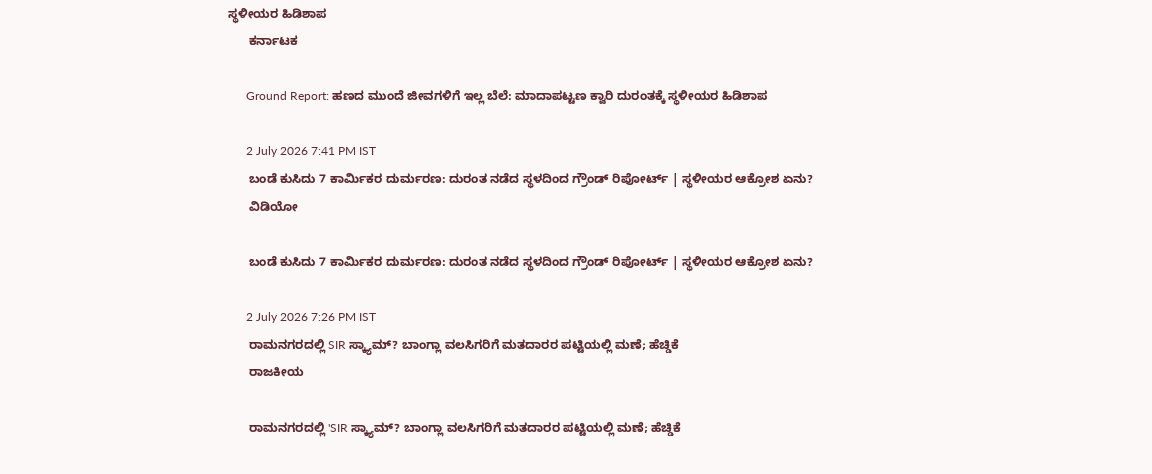ಸ್ಥಳೀಯರ ಹಿಡಿಶಾಪ
      ಕರ್ನಾಟಕ

      Ground Report: ಹಣದ ಮುಂದೆ ಜೀವಗಳಿಗೆ ಇಲ್ಲ ಬೆಲೆ: ಮಾದಾಪಟ್ಟಣ ಕ್ವಾರಿ ದುರಂತಕ್ಕೆ ಸ್ಥಳೀಯರ ಹಿಡಿಶಾಪ

      2 July 2026 7:41 PM IST
      ಬಂಡೆ ಕುಸಿದು 7 ಕಾರ್ಮಿಕರ ದುರ್ಮರಣ: ದುರಂತ ನಡೆದ ಸ್ಥಳದಿಂದ ಗ್ರೌಂಡ್ ರಿಪೋರ್ಟ್ | ಸ್ಥಳೀಯರ ಆಕ್ರೋಶ ಏನು?
      ವಿಡಿಯೋ

      ಬಂಡೆ ಕುಸಿದು 7 ಕಾರ್ಮಿಕರ ದುರ್ಮರಣ: ದುರಂತ ನಡೆದ ಸ್ಥಳದಿಂದ ಗ್ರೌಂಡ್ ರಿಪೋರ್ಟ್ | ಸ್ಥಳೀಯರ ಆಕ್ರೋಶ ಏನು?

      2 July 2026 7:26 PM IST
      ರಾಮನಗರದಲ್ಲಿ SIR ಸ್ಕ್ಯಾಮ್? ಬಾಂಗ್ಲಾ ವಲಸಿಗರಿಗೆ ಮತದಾರರ ಪಟ್ಟಿಯಲ್ಲಿ ಮಣೆ; ಹೆಚ್ಡಿಕೆ
      ರಾಜಕೀಯ

      ರಾಮನಗರದಲ್ಲಿ 'SIR ಸ್ಕ್ಯಾಮ್? ಬಾಂಗ್ಲಾ ವಲಸಿಗರಿಗೆ ಮತದಾರರ ಪಟ್ಟಿಯಲ್ಲಿ ಮಣೆ; ಹೆಚ್ಡಿಕೆ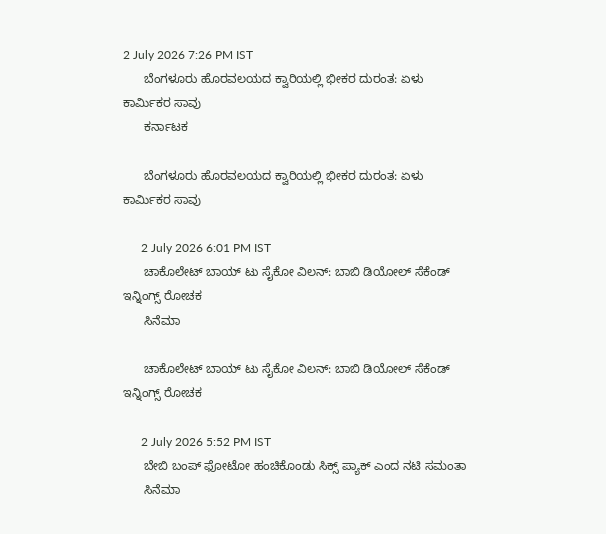2 July 2026 7:26 PM IST
      ಬೆಂಗಳೂರು ಹೊರವಲಯದ ಕ್ವಾರಿಯಲ್ಲಿ ಭೀಕರ ದುರಂತ: ಏಳು ಕಾರ್ಮಿಕರ ಸಾವು
      ಕರ್ನಾಟಕ

      ಬೆಂಗಳೂರು ಹೊರವಲಯದ ಕ್ವಾರಿಯಲ್ಲಿ ಭೀಕರ ದುರಂತ: ಏಳು ಕಾರ್ಮಿಕರ ಸಾವು

      2 July 2026 6:01 PM IST
      ಚಾಕೊಲೇಟ್ ಬಾಯ್ ಟು ಸೈಕೋ ವಿಲನ್: ಬಾಬಿ ಡಿಯೋಲ್ ಸೆಕೆಂಡ್ ಇನ್ನಿಂಗ್ಸ್ ರೋಚಕ
      ಸಿನೆಮಾ

      ಚಾಕೊಲೇಟ್ ಬಾಯ್ ಟು ಸೈಕೋ ವಿಲನ್: ಬಾಬಿ ಡಿಯೋಲ್ ಸೆಕೆಂಡ್ ಇನ್ನಿಂಗ್ಸ್ ರೋಚಕ

      2 July 2026 5:52 PM IST
      ಬೇಬಿ ಬಂಪ್ ಫೋಟೋ ಹಂಚಿಕೊಂಡು ಸಿಕ್ಸ್ ಪ್ಯಾಕ್ ಎಂದ ನಟಿ ಸಮಂತಾ
      ಸಿನೆಮಾ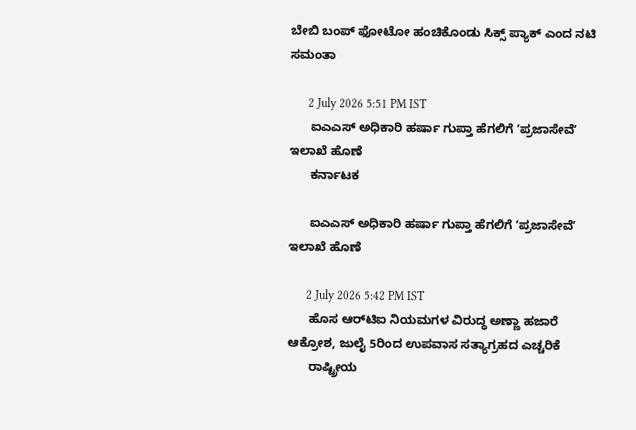ಬೇಬಿ ಬಂಪ್ ಫೋಟೋ ಹಂಚಿಕೊಂಡು ಸಿಕ್ಸ್ ಪ್ಯಾಕ್ ಎಂದ ನಟಿ ಸಮಂತಾ

      2 July 2026 5:51 PM IST
      ಐಎಎಸ್‌ ಅಧಿಕಾರಿ ಹರ್ಷಾ ಗುಪ್ತಾ ಹೆಗಲಿಗೆ ʼಪ್ರಜಾಸೇವೆʼ ಇಲಾಖೆ ಹೊಣೆ
      ಕರ್ನಾಟಕ

      ಐಎಎಸ್‌ ಅಧಿಕಾರಿ ಹರ್ಷಾ ಗುಪ್ತಾ ಹೆಗಲಿಗೆ ʼಪ್ರಜಾಸೇವೆʼ ಇಲಾಖೆ ಹೊಣೆ

      2 July 2026 5:42 PM IST
      ಹೊಸ ಆರ್‌ಟಿಐ ನಿಯಮಗಳ ವಿರುದ್ಧ ಅಣ್ಣಾ ಹಜಾರೆ ಆಕ್ರೋಶ, ಜುಲೈ 5ರಿಂದ ಉಪವಾಸ ಸತ್ಯಾಗ್ರಹದ ಎಚ್ಚರಿಕೆ
      ರಾಷ್ಟ್ರೀಯ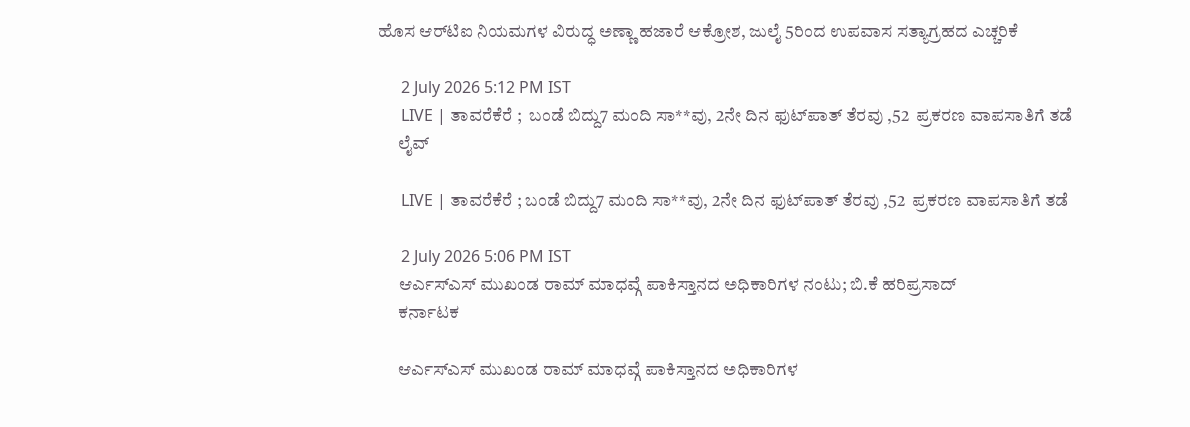ಹೊಸ ಆರ್‌ಟಿಐ ನಿಯಮಗಳ ವಿರುದ್ಧ ಅಣ್ಣಾ ಹಜಾರೆ ಆಕ್ರೋಶ, ಜುಲೈ 5ರಿಂದ ಉಪವಾಸ ಸತ್ಯಾಗ್ರಹದ ಎಚ್ಚರಿಕೆ

      2 July 2026 5:12 PM IST
      LIVE | ತಾವರೆಕೆರೆ ;  ಬಂಡೆ ಬಿದ್ದು7 ಮಂದಿ ಸಾ**ವು, 2ನೇ ದಿನ ‌ಫುಟ್‌ಪಾತ್‌ ತೆರವು ,52  ಪ್ರಕರಣ ವಾಪಸಾತಿಗೆ ತಡೆ
      ಲೈವ್

      LIVE | ತಾವರೆಕೆರೆ ; ಬಂಡೆ ಬಿದ್ದು7 ಮಂದಿ ಸಾ**ವು, 2ನೇ ದಿನ ‌ಫುಟ್‌ಪಾತ್‌ ತೆರವು ,52  ಪ್ರಕರಣ ವಾಪಸಾತಿಗೆ ತಡೆ

      2 July 2026 5:06 PM IST
      ಆರ್ಎಸ್ಎಸ್ ಮುಖಂಡ ರಾಮ್ ಮಾಧವ್ಗೆ ಪಾಕಿಸ್ತಾನದ ಅಧಿಕಾರಿಗಳ ನಂಟು; ಬಿ.ಕೆ ಹರಿಪ್ರಸಾದ್
      ಕರ್ನಾಟಕ

      ಆರ್ಎಸ್ಎಸ್ ಮುಖಂಡ ರಾಮ್ ಮಾಧವ್ಗೆ ಪಾಕಿಸ್ತಾನದ ಅಧಿಕಾರಿಗಳ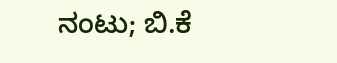ನಂಟು; ಬಿ.ಕೆ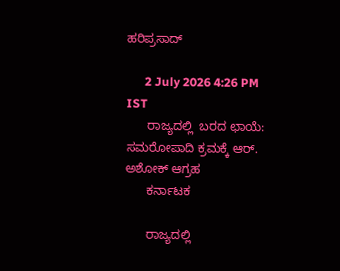ಹರಿಪ್ರಸಾದ್

      2 July 2026 4:26 PM IST
      ರಾಜ್ಯದಲ್ಲಿ  ಬರದ ಛಾಯೆ: ಸಮರೋಪಾದಿ ಕ್ರಮಕ್ಕೆ ಆರ್. ಅಶೋಕ್ ಆಗ್ರಹ
      ಕರ್ನಾಟಕ

      ರಾಜ್ಯದಲ್ಲಿ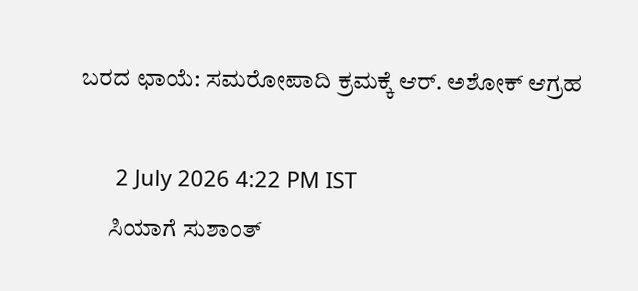ಬರದ ಛಾಯೆ: ಸಮರೋಪಾದಿ ಕ್ರಮಕ್ಕೆ ಆರ್. ಅಶೋಕ್ ಆಗ್ರಹ

      2 July 2026 4:22 PM IST
      ಸಿಯಾಗೆ ಸುಶಾಂತ್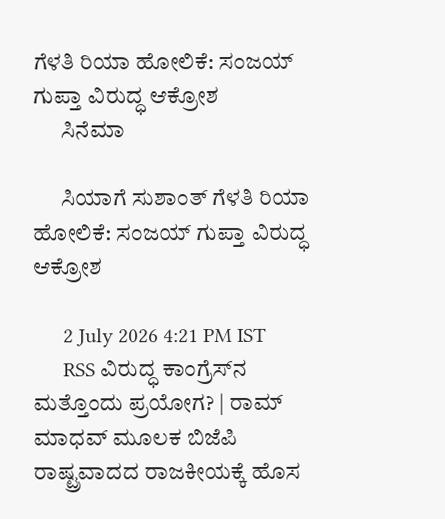ಗೆಳತಿ ರಿಯಾ ಹೋಲಿಕೆ: ಸಂಜಯ್ ಗುಪ್ತಾ ವಿರುದ್ಧ ಆಕ್ರೋಶ
      ಸಿನೆಮಾ

      ಸಿಯಾಗೆ ಸುಶಾಂತ್ ಗೆಳತಿ ರಿಯಾ ಹೋಲಿಕೆ: ಸಂಜಯ್ ಗುಪ್ತಾ ವಿರುದ್ಧ ಆಕ್ರೋಶ

      2 July 2026 4:21 PM IST
      RSS ವಿರುದ್ಧ ಕಾಂಗ್ರೆಸ್‌ನ ಮತ್ತೊಂದು ಪ್ರಯೋಗ? | ರಾಮ್ ಮಾಧವ್ ಮೂಲಕ ಬಿಜೆಪಿ ರಾಷ್ಟ್ರವಾದದ ರಾಜಕೀಯಕ್ಕೆ ಹೊಸ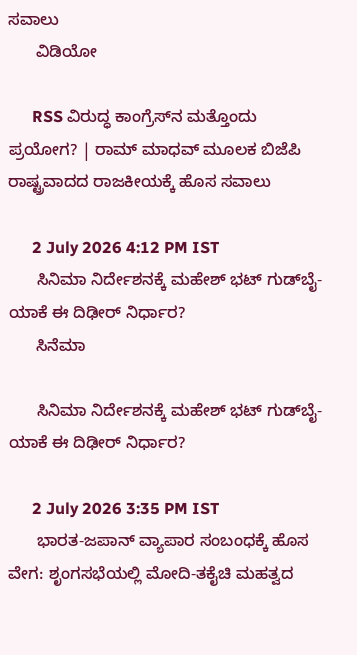ಸವಾಲು
      ವಿಡಿಯೋ

      RSS ವಿರುದ್ಧ ಕಾಂಗ್ರೆಸ್‌ನ ಮತ್ತೊಂದು ಪ್ರಯೋಗ? | ರಾಮ್ ಮಾಧವ್ ಮೂಲಕ ಬಿಜೆಪಿ ರಾಷ್ಟ್ರವಾದದ ರಾಜಕೀಯಕ್ಕೆ ಹೊಸ ಸವಾಲು

      2 July 2026 4:12 PM IST
      ಸಿನಿಮಾ ನಿರ್ದೇಶನಕ್ಕೆ ಮಹೇಶ್ ಭಟ್ ಗುಡ್‌ಬೈ- ಯಾಕೆ ಈ ದಿಢೀರ್‌ ನಿರ್ಧಾರ?
      ಸಿನೆಮಾ

      ಸಿನಿಮಾ ನಿರ್ದೇಶನಕ್ಕೆ ಮಹೇಶ್ ಭಟ್ ಗುಡ್‌ಬೈ- ಯಾಕೆ ಈ ದಿಢೀರ್‌ ನಿರ್ಧಾರ?

      2 July 2026 3:35 PM IST
      ಭಾರತ-ಜಪಾನ್ ವ್ಯಾಪಾರ ಸಂಬಂಧಕ್ಕೆ ಹೊಸ ವೇಗ: ಶೃಂಗಸಭೆಯಲ್ಲಿ ಮೋದಿ-ತಕೈಚಿ ಮಹತ್ವದ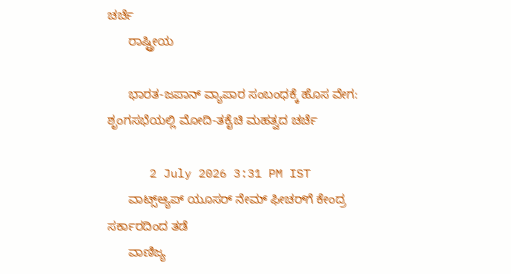ಚರ್ಚೆ
      ರಾಷ್ಟ್ರೀಯ

      ಭಾರತ-ಜಪಾನ್ ವ್ಯಾಪಾರ ಸಂಬಂಧಕ್ಕೆ ಹೊಸ ವೇಗ: ಶೃಂಗಸಭೆಯಲ್ಲಿ ಮೋದಿ-ತಕೈಚಿ ಮಹತ್ವದ ಚರ್ಚೆ

      2 July 2026 3:31 PM IST
      ವಾಟ್ಸ್‌ಆ್ಯಪ್ ಯೂಸರ್ ನೇಮ್ ಫೀಚರ್‌ಗೆ ಕೇಂದ್ರ ಸರ್ಕಾರದಿಂದ ತಡೆ
      ವಾಣಿಜ್ಯ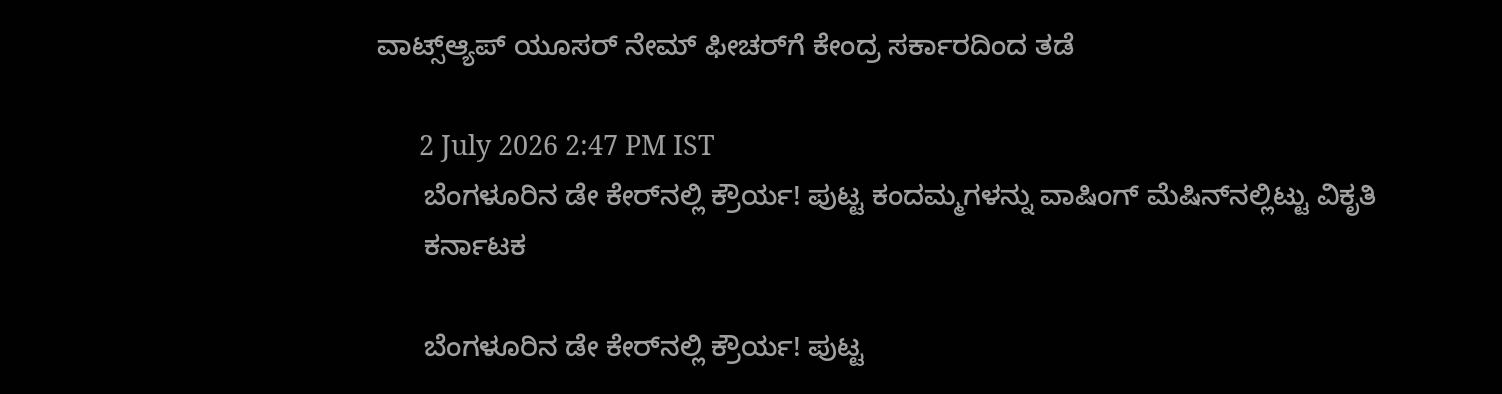ವಾಟ್ಸ್‌ಆ್ಯಪ್ ಯೂಸರ್ ನೇಮ್ ಫೀಚರ್‌ಗೆ ಕೇಂದ್ರ ಸರ್ಕಾರದಿಂದ ತಡೆ

      2 July 2026 2:47 PM IST
      ಬೆಂಗಳೂರಿನ ಡೇ ಕೇರ್‌ನಲ್ಲಿ ಕ್ರೌರ್ಯ! ಪುಟ್ಟ ಕಂದಮ್ಮಗಳನ್ನು ವಾಷಿಂಗ್‌ ಮೆಷಿನ್‌ನಲ್ಲಿಟ್ಟು ವಿಕೃತಿ
      ಕರ್ನಾಟಕ

      ಬೆಂಗಳೂರಿನ ಡೇ ಕೇರ್‌ನಲ್ಲಿ ಕ್ರೌರ್ಯ! ಪುಟ್ಟ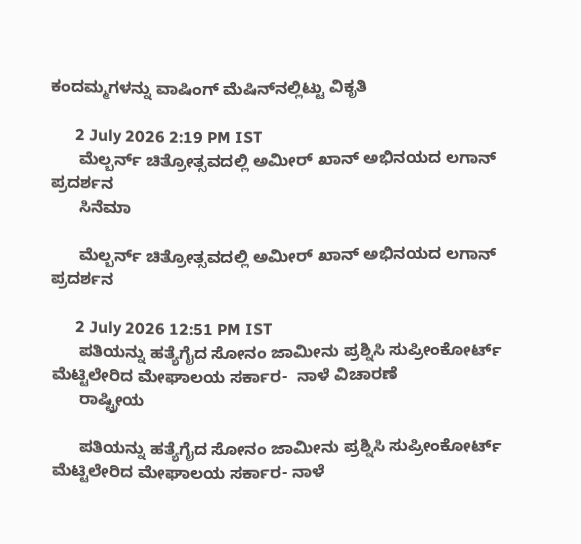ಕಂದಮ್ಮಗಳನ್ನು ವಾಷಿಂಗ್‌ ಮೆಷಿನ್‌ನಲ್ಲಿಟ್ಟು ವಿಕೃತಿ

      2 July 2026 2:19 PM IST
      ಮೆಲ್ಬರ್ನ್ ಚಿತ್ರೋತ್ಸವದಲ್ಲಿ ಅಮೀರ್ ಖಾನ್ ಅಭಿನಯದ ಲಗಾನ್ ಪ್ರದರ್ಶನ
      ಸಿನೆಮಾ

      ಮೆಲ್ಬರ್ನ್ ಚಿತ್ರೋತ್ಸವದಲ್ಲಿ ಅಮೀರ್ ಖಾನ್ ಅಭಿನಯದ ಲಗಾನ್ ಪ್ರದರ್ಶನ

      2 July 2026 12:51 PM IST
      ಪತಿಯನ್ನು ಹತ್ಯೆಗೈದ ಸೋನಂ ಜಾಮೀನು ಪ್ರಶ್ನಿಸಿ ಸುಪ್ರೀಂಕೋರ್ಟ್‌ ಮೆಟ್ಟಿಲೇರಿದ ಮೇಘಾಲಯ ಸರ್ಕಾರ-  ನಾಳೆ ವಿಚಾರಣೆ
      ರಾಷ್ಟ್ರೀಯ

      ಪತಿಯನ್ನು ಹತ್ಯೆಗೈದ ಸೋನಂ ಜಾಮೀನು ಪ್ರಶ್ನಿಸಿ ಸುಪ್ರೀಂಕೋರ್ಟ್‌ ಮೆಟ್ಟಿಲೇರಿದ ಮೇಘಾಲಯ ಸರ್ಕಾರ- ನಾಳೆ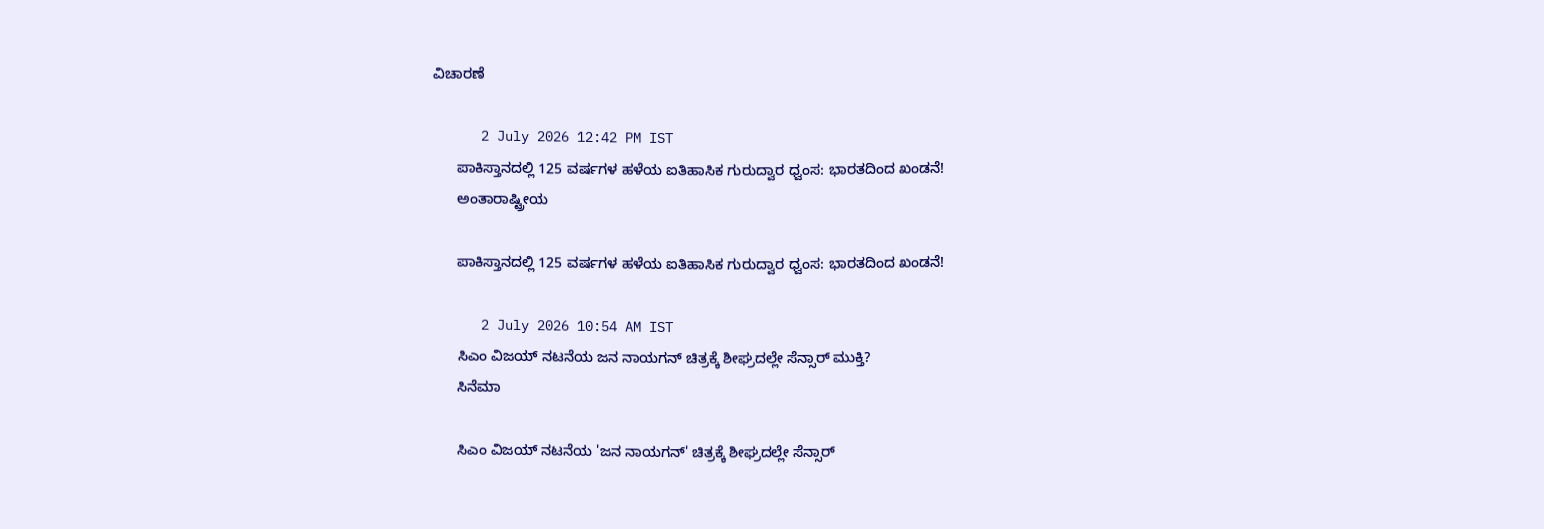ವಿಚಾರಣೆ

      2 July 2026 12:42 PM IST
      ಪಾಕಿಸ್ತಾನದಲ್ಲಿ 125 ವರ್ಷಗಳ ಹಳೆಯ ಐತಿಹಾಸಿಕ ಗುರುದ್ವಾರ ಧ್ವಂಸ: ಭಾರತದಿಂದ ಖಂಡನೆ!
      ಅಂತಾರಾಷ್ಟ್ರೀಯ

      ಪಾಕಿಸ್ತಾನದಲ್ಲಿ 125 ವರ್ಷಗಳ ಹಳೆಯ ಐತಿಹಾಸಿಕ ಗುರುದ್ವಾರ ಧ್ವಂಸ: ಭಾರತದಿಂದ ಖಂಡನೆ!

      2 July 2026 10:54 AM IST
      ಸಿಎಂ ವಿಜಯ್ ನಟನೆಯ ಜನ ನಾಯಗನ್ ಚಿತ್ರಕ್ಕೆ ಶೀಘ್ರದಲ್ಲೇ ಸೆನ್ಸಾರ್ ಮುಕ್ತಿ?
      ಸಿನೆಮಾ

      ಸಿಎಂ ವಿಜಯ್ ನಟನೆಯ 'ಜನ ನಾಯಗನ್' ಚಿತ್ರಕ್ಕೆ ಶೀಘ್ರದಲ್ಲೇ ಸೆನ್ಸಾರ್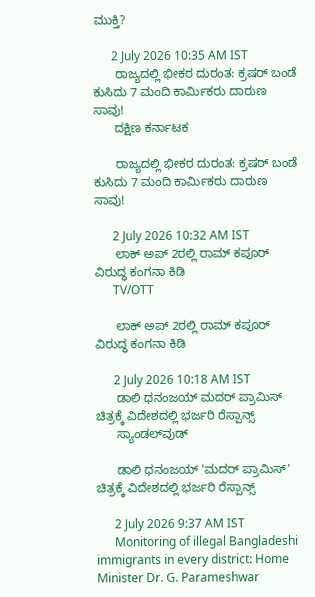ಮುಕ್ತಿ?

      2 July 2026 10:35 AM IST
      ರಾಜ್ಯದಲ್ಲಿ ಭೀಕರ ದುರಂತ: ಕ್ರಷರ್ ಬಂಡೆ ಕುಸಿದು 7 ಮಂದಿ ಕಾರ್ಮಿಕರು ದಾರುಣ ಸಾವು!
      ದಕ್ಷಿಣ ಕರ್ನಾಟಕ

      ರಾಜ್ಯದಲ್ಲಿ ಭೀಕರ ದುರಂತ: ಕ್ರಷರ್ ಬಂಡೆ ಕುಸಿದು 7 ಮಂದಿ ಕಾರ್ಮಿಕರು ದಾರುಣ ಸಾವು!

      2 July 2026 10:32 AM IST
      ಲಾಕ್ ಅಪ್ 2ರಲ್ಲಿ ರಾಮ್ ಕಪೂರ್ ವಿರುದ್ಧ ಕಂಗನಾ ಕಿಡಿ
      TV/OTT

      ಲಾಕ್ ಅಪ್ 2ರಲ್ಲಿ ರಾಮ್ ಕಪೂರ್ ವಿರುದ್ಧ ಕಂಗನಾ ಕಿಡಿ

      2 July 2026 10:18 AM IST
      ಡಾಲಿ ಧನಂಜಯ್‌ ಮದರ್ ಪ್ರಾಮಿಸ್ ಚಿತ್ರಕ್ಕೆ ವಿದೇಶದಲ್ಲಿ ಭರ್ಜರಿ ರೆಸ್ಪಾನ್ಸ್
      ಸ್ಯಾಂಡಲ್‌ವುಡ್

      ಡಾಲಿ ಧನಂಜಯ್‌ 'ಮದರ್ ಪ್ರಾಮಿಸ್' ಚಿತ್ರಕ್ಕೆ ವಿದೇಶದಲ್ಲಿ ಭರ್ಜರಿ ರೆಸ್ಪಾನ್ಸ್

      2 July 2026 9:37 AM IST
      Monitoring of illegal Bangladeshi immigrants in every district: Home Minister Dr. G. Parameshwar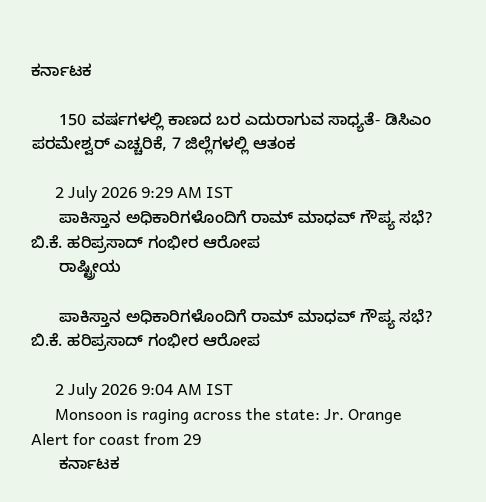ಕರ್ನಾಟಕ

      150 ವರ್ಷಗಳಲ್ಲಿ ಕಾಣದ ಬರ ಎದುರಾಗುವ ಸಾಧ್ಯತೆ- ಡಿಸಿಎಂ ಪರಮೇಶ್ವರ್ ಎಚ್ಚರಿಕೆ, 7 ಜಿಲ್ಲೆಗಳಲ್ಲಿ ಆತಂಕ

      2 July 2026 9:29 AM IST
      ಪಾಕಿಸ್ತಾನ ಅಧಿಕಾರಿಗಳೊಂದಿಗೆ ರಾಮ್ ಮಾಧವ್ ಗೌಪ್ಯ ಸಭೆ? ಬಿ.ಕೆ. ಹರಿಪ್ರಸಾದ್ ಗಂಭೀರ ಆರೋಪ
      ರಾಷ್ಟ್ರೀಯ

      ಪಾಕಿಸ್ತಾನ ಅಧಿಕಾರಿಗಳೊಂದಿಗೆ ರಾಮ್ ಮಾಧವ್ ಗೌಪ್ಯ ಸಭೆ? ಬಿ.ಕೆ. ಹರಿಪ್ರಸಾದ್ ಗಂಭೀರ ಆರೋಪ

      2 July 2026 9:04 AM IST
      Monsoon is raging across the state: Jr. Orange Alert for coast from 29
      ಕರ್ನಾಟಕ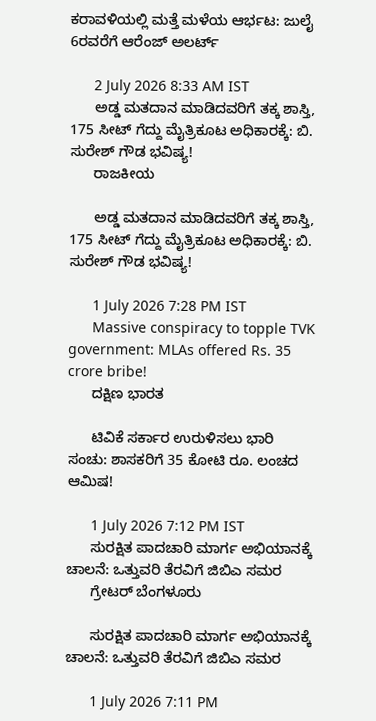ಕರಾವಳಿಯಲ್ಲಿ ಮತ್ತೆ ಮಳೆಯ ಆರ್ಭಟ: ಜುಲೈ 6ರವರೆಗೆ ಆರೆಂಜ್ ಅಲರ್ಟ್

      2 July 2026 8:33 AM IST
      ಅಡ್ಡ ಮತದಾನ ಮಾಡಿದವರಿಗೆ ತಕ್ಕ ಶಾಸ್ತಿ, 175 ಸೀಟ್ ಗೆದ್ದು ಮೈತ್ರಿಕೂಟ ಅಧಿಕಾರಕ್ಕೆ: ಬಿ. ಸುರೇಶ್ ಗೌಡ ಭವಿಷ್ಯ!
      ರಾಜಕೀಯ

      ಅಡ್ಡ ಮತದಾನ ಮಾಡಿದವರಿಗೆ ತಕ್ಕ ಶಾಸ್ತಿ, 175 ಸೀಟ್ ಗೆದ್ದು ಮೈತ್ರಿಕೂಟ ಅಧಿಕಾರಕ್ಕೆ: ಬಿ. ಸುರೇಶ್ ಗೌಡ ಭವಿಷ್ಯ!

      1 July 2026 7:28 PM IST
      Massive conspiracy to topple TVK government: MLAs offered Rs. 35 crore bribe!
      ದಕ್ಷಿಣ ಭಾರತ

      ಟಿವಿಕೆ ಸರ್ಕಾರ ಉರುಳಿಸಲು ಭಾರಿ ಸಂಚು: ಶಾಸಕರಿಗೆ 35 ಕೋಟಿ ರೂ. ಲಂಚದ ಆಮಿಷ!

      1 July 2026 7:12 PM IST
      ಸುರಕ್ಷಿತ ಪಾದಚಾರಿ ಮಾರ್ಗ ಅಭಿಯಾನಕ್ಕೆ ಚಾಲನೆ: ಒತ್ತುವರಿ ತೆರವಿಗೆ ಜಿಬಿಎ ಸಮರ
      ಗ್ರೇಟರ್ ಬೆಂಗಳೂರು

      ಸುರಕ್ಷಿತ ಪಾದಚಾರಿ ಮಾರ್ಗ ಅಭಿಯಾನಕ್ಕೆ ಚಾಲನೆ: ಒತ್ತುವರಿ ತೆರವಿಗೆ ಜಿಬಿಎ ಸಮರ

      1 July 2026 7:11 PM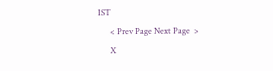IST
      < Prev Page Next Page  >
      X